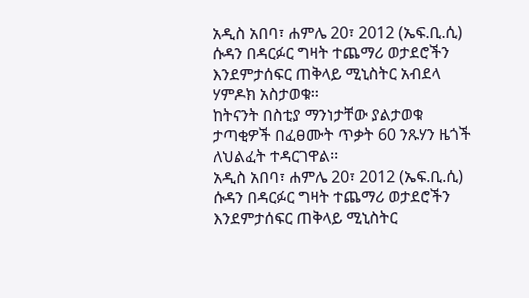አዲስ አበባ፣ ሐምሌ 20፣ 2012 (ኤፍ.ቢ.ሲ) ሱዳን በዳርፉር ግዛት ተጨማሪ ወታደሮችን እንደምታሰፍር ጠቅላይ ሚኒስትር አብደላ ሃምዶክ አስታወቁ፡፡
ከትናንት በስቲያ ማንነታቸው ያልታወቁ ታጣቂዎች በፈፀሙት ጥቃት 60 ንጹሃን ዜጎች ለህልፈት ተዳርገዋል፡፡
አዲስ አበባ፣ ሐምሌ 20፣ 2012 (ኤፍ.ቢ.ሲ) ሱዳን በዳርፉር ግዛት ተጨማሪ ወታደሮችን እንደምታሰፍር ጠቅላይ ሚኒስትር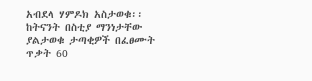አብደላ ሃምዶክ አስታወቁ፡፡
ከትናንት በስቲያ ማንነታቸው ያልታወቁ ታጣቂዎች በፈፀሙት ጥቃት 60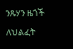ንጹሃን ዜጎች ለህልፈት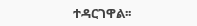ተዳርገዋል፡፡